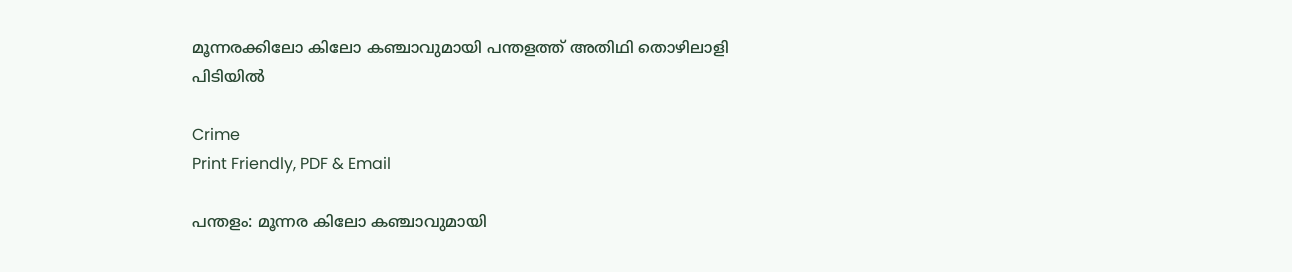മൂന്നരക്കിലോ കിലോ കഞ്ചാവുമായി പന്തളത്ത് അതിഥി തൊഴിലാളി പിടിയിൽ

Crime
Print Friendly, PDF & Email

പന്തളം: മൂന്നര കിലോ കഞ്ചാവുമായി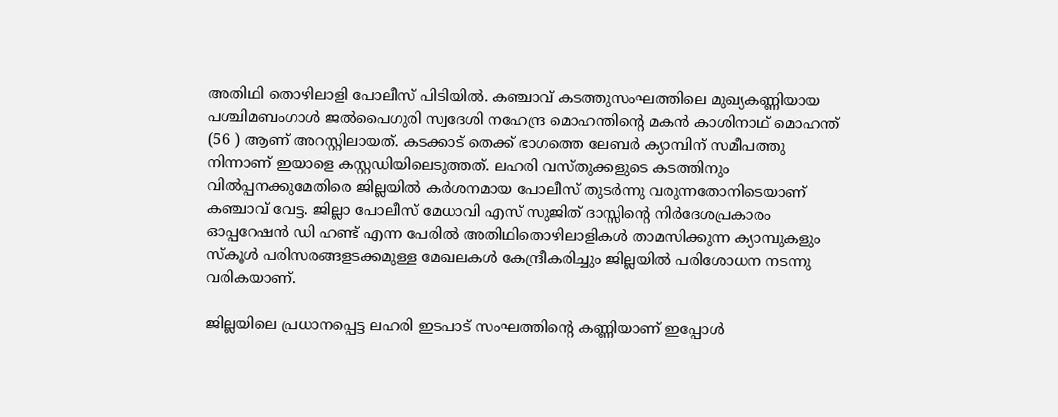അതിഥി തൊഴിലാളി പോലീസ് പിടിയില്‍. കഞ്ചാവ് കടത്തുസംഘത്തിലെ മുഖ്യകണ്ണിയായ പശ്ചിമബംഗാള്‍ ജല്‍പൈഗുരി സ്വദേശി നഹേന്ദ്ര മൊഹന്തിന്റെ മകന്‍ കാശിനാഥ് മൊഹന്ത് (56 ) ആണ് അറസ്റ്റിലായത്. കടക്കാട് തെക്ക് ഭാഗത്തെ ലേബര്‍ ക്യാമ്പിന് സമീപത്തു നിന്നാണ് ഇയാളെ കസ്റ്റഡിയിലെടുത്തത്. ലഹരി വസ്തുക്കളുടെ കടത്തിനും വില്‍പ്പനക്കുമേതിരെ ജില്ലയില്‍ കര്‍ശനമായ പോലീസ് തുടര്‍ന്നു വരുന്നതോനിടെയാണ് കഞ്ചാവ് വേട്ട. ജില്ലാ പോലീസ് മേധാവി എസ് സുജിത് ദാസ്സിന്റെ നിര്‍ദേശപ്രകാരം ഓപ്പറേഷന്‍ ഡി ഹണ്ട് എന്ന പേരില്‍ അതിഥിതൊഴിലാളികള്‍ താമസിക്കുന്ന ക്യാമ്പുകളും സ്‌കൂള്‍ പരിസരങ്ങളടക്കമുള്ള മേഖലകള്‍ കേന്ദ്രീകരിച്ചും ജില്ലയില്‍ പരിശോധന നടന്നു വരികയാണ്.

ജില്ലയിലെ പ്രധാനപ്പെട്ട ലഹരി ഇടപാട് സംഘത്തിന്റെ കണ്ണിയാണ് ഇപ്പോള്‍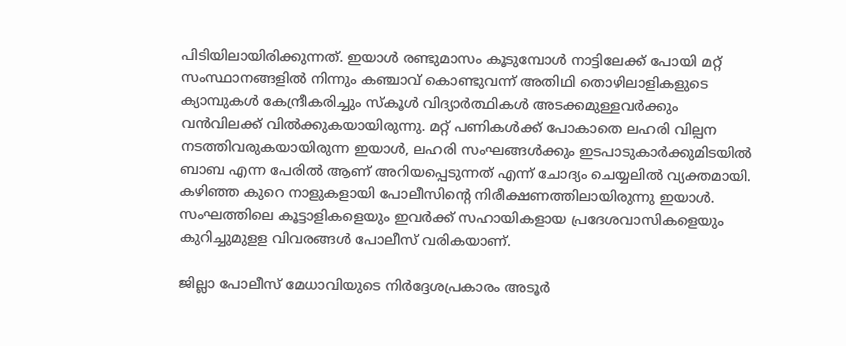പിടിയിലായിരിക്കുന്നത്. ഇയാള്‍ രണ്ടുമാസം കൂടുമ്പോള്‍ നാട്ടിലേക്ക് പോയി മറ്റ് സംസ്ഥാനങ്ങളില്‍ നിന്നും കഞ്ചാവ് കൊണ്ടുവന്ന് അതിഥി തൊഴിലാളികളുടെ ക്യാമ്പുകള്‍ കേന്ദ്രീകരിച്ചും സ്‌കൂള്‍ വിദ്യാര്‍ത്ഥികള്‍ അടക്കമുള്ളവര്‍ക്കും വന്‍വിലക്ക് വില്‍ക്കുകയായിരുന്നു. മറ്റ് പണികള്‍ക്ക് പോകാതെ ലഹരി വില്പന നടത്തിവരുകയായിരുന്ന ഇയാള്‍, ലഹരി സംഘങ്ങള്‍ക്കും ഇടപാടുകാര്‍ക്കുമിടയില്‍ ബാബ എന്ന പേരില്‍ ആണ് അറിയപ്പെടുന്നത് എന്ന് ചോദ്യം ചെയ്യലില്‍ വ്യക്തമായി. കഴിഞ്ഞ കുറെ നാളുകളായി പോലീസിന്റെ നിരീക്ഷണത്തിലായിരുന്നു ഇയാള്‍. സംഘത്തിലെ കൂട്ടാളികളെയും ഇവര്‍ക്ക് സഹായികളായ പ്രദേശവാസികളെയും കുറിച്ചുമുളള വിവരങ്ങള്‍ പോലീസ് വരികയാണ്.

ജില്ലാ പോലീസ് മേധാവിയുടെ നിര്‍ദ്ദേശപ്രകാരം അടൂര്‍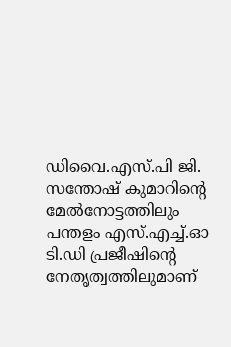ഡിവൈ.എസ്.പി ജി. സന്തോഷ് കുമാറിന്റെ മേല്‍നോട്ടത്തിലും പന്തളം എസ്.എച്ച്.ഓ ടി.ഡി പ്രജീഷിന്റെ നേതൃത്വത്തിലുമാണ്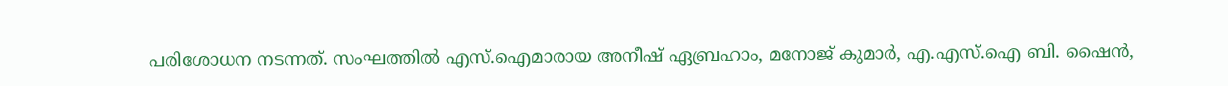പരിശോധന നടന്നത്. സംഘത്തില്‍ എസ്.ഐമാരായ അനീഷ് ഏബ്രഹാം, മനോജ് കുമാര്‍, എ.എസ്.ഐ ബി. ഷൈന്‍,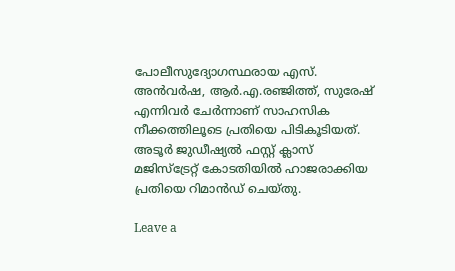പോലീസുദ്യോഗസ്ഥരായ എസ്. അന്‍വര്‍ഷ, ആര്‍.എ.രഞ്ജിത്ത്, സുരേഷ് എന്നിവര്‍ ചേര്‍ന്നാണ് സാഹസിക നീക്കത്തിലൂടെ പ്രതിയെ പിടികൂടിയത്. അടൂര്‍ ജുഡീഷ്യല്‍ ഫസ്റ്റ് ക്ലാസ് മജിസ്‌ട്രേറ്റ് കോടതിയില്‍ ഹാജരാക്കിയ പ്രതിയെ റിമാന്‍ഡ് ചെയ്തു.

Leave a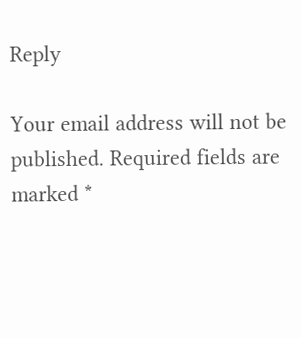Reply

Your email address will not be published. Required fields are marked *